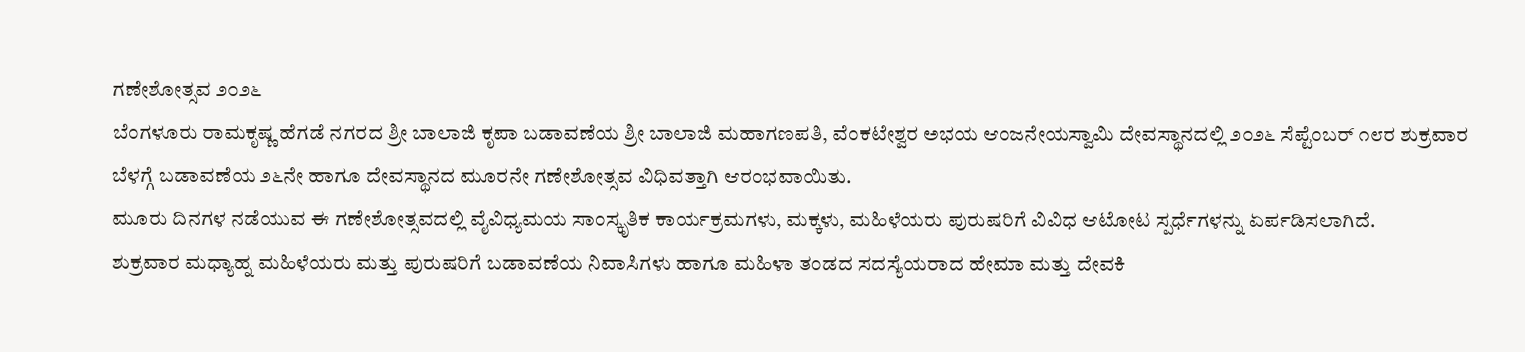ಗಣೇಶೋತ್ಸವ ೨೦೨೬
ಬೆಂಗಳೂರು ರಾಮಕೃಷ್ಣ ಹೆಗಡೆ ನಗರದ ಶ್ರೀ ಬಾಲಾಜಿ ಕೃಪಾ ಬಡಾವಣೆಯ ಶ್ರೀ ಬಾಲಾಜಿ ಮಹಾಗಣಪತಿ, ವೆಂಕಟೇಶ್ವರ ಅಭಯ ಆಂಜನೇಯಸ್ವಾಮಿ ದೇವಸ್ಥಾನದಲ್ಲಿ ೨೦೨೬ ಸೆಪ್ಟೆಂಬರ್ ೧೮ರ ಶುಕ್ರವಾರ ಬೆಳಗ್ಗೆ ಬಡಾವಣೆಯ ೨೬ನೇ ಹಾಗೂ ದೇವಸ್ಥಾನದ ಮೂರನೇ ಗಣೇಶೋತ್ಸವ ವಿಧಿವತ್ತಾಗಿ ಆರಂಭವಾಯಿತು.
ಮೂರು ದಿನಗಳ ನಡೆಯುವ ಈ ಗಣೇಶೋತ್ಸವದಲ್ಲಿ ವೈವಿಧ್ಯಮಯ ಸಾಂಸ್ಕೃತಿಕ ಕಾರ್ಯಕ್ರಮಗಳು, ಮಕ್ಕಳು, ಮಹಿಳೆಯರು ಪುರುಷರಿಗೆ ವಿವಿಧ ಆಟೋಟ ಸ್ಪರ್ಧೆಗಳನ್ನು ಏರ್ಪಡಿಸಲಾಗಿದೆ.
ಶುಕ್ರವಾರ ಮಧ್ಯಾಹ್ನ ಮಹಿಳೆಯರು ಮತ್ತು ಪುರುಷರಿಗೆ ಬಡಾವಣೆಯ ನಿವಾಸಿಗಳು ಹಾಗೂ ಮಹಿಳಾ ತಂಡದ ಸದಸ್ಯೆಯರಾದ ಹೇಮಾ ಮತ್ತು ದೇವಕಿ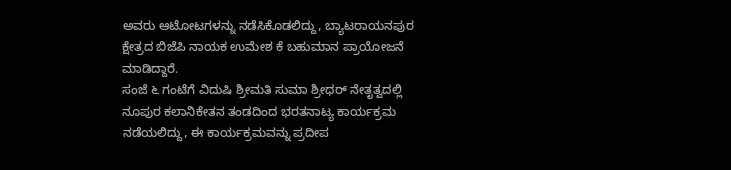ಅವರು ಆಟೋಟಗಳನ್ನು ನಡೆಸಿಕೊಡಲಿದ್ದು, ಬ್ಯಾಟರಾಯನಪುರ ಕ್ಷೇತ್ರದ ಬಿಜೆಪಿ ನಾಯಕ ಉಮೇಶ ಕೆ ಬಹುಮಾನ ಪ್ರಾಯೋಜನೆ ಮಾಡಿದ್ದಾರೆ.
ಸಂಜೆ ೬ ಗಂಟೆಗೆ ವಿದುಷಿ ಶ್ರೀಮತಿ ಸುಮಾ ಶ್ರೀಧರ್ ನೇತೃತ್ವದಲ್ಲಿ ನೂಪುರ ಕಲಾನಿಕೇತನ ತಂಡದಿಂದ ಭರತನಾಟ್ಯ ಕಾರ್ಯಕ್ರಮ ನಡೆಯಲಿದ್ದು, ಈ ಕಾರ್ಯಕ್ರಮವನ್ನು ಪ್ರದೀಪ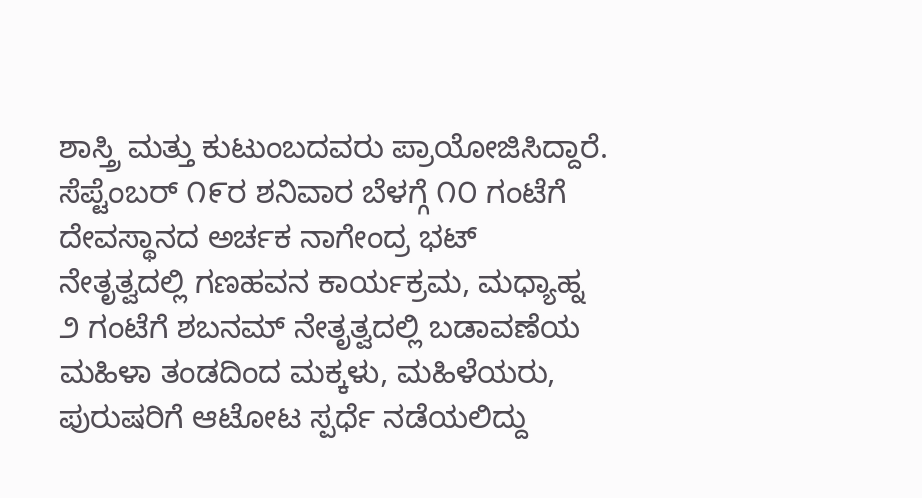ಶಾಸ್ತ್ರಿ ಮತ್ತು ಕುಟುಂಬದವರು ಪ್ರಾಯೋಜಿಸಿದ್ದಾರೆ.
ಸೆಪ್ಟೆಂಬರ್ ೧೯ರ ಶನಿವಾರ ಬೆಳಗ್ಗೆ ೧೦ ಗಂಟೆಗೆ ದೇವಸ್ಥಾನದ ಅರ್ಚಕ ನಾಗೇಂದ್ರ ಭಟ್ ನೇತೃತ್ವದಲ್ಲಿ ಗಣಹವನ ಕಾರ್ಯಕ್ರಮ, ಮಧ್ಯಾಹ್ನ ೨ ಗಂಟೆಗೆ ಶಬನಮ್ ನೇತೃತ್ವದಲ್ಲಿ ಬಡಾವಣೆಯ ಮಹಿಳಾ ತಂಡದಿಂದ ಮಕ್ಕಳು, ಮಹಿಳೆಯರು, ಪುರುಷರಿಗೆ ಆಟೋಟ ಸ್ಪರ್ಧೆ ನಡೆಯಲಿದ್ದು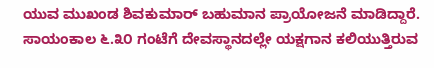ಯುವ ಮುಖಂಡ ಶಿವಕುಮಾರ್ ಬಹುಮಾನ ಪ್ರಾಯೋಜನೆ ಮಾಡಿದ್ದಾರೆ. ಸಾಯಂಕಾಲ ೬.೩೦ ಗಂಟೆಗೆ ದೇವಸ್ಥಾನದಲ್ಲೇ ಯಕ್ಷಗಾನ ಕಲಿಯುತ್ತಿರುವ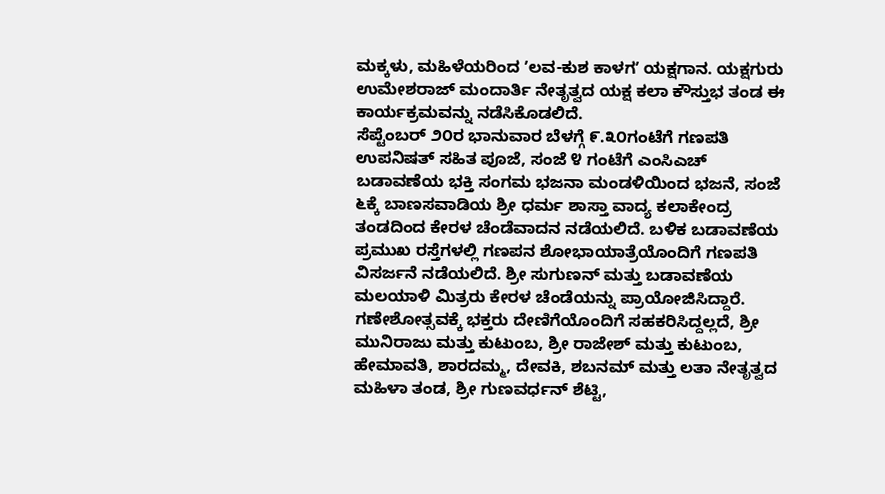ಮಕ್ಕಳು, ಮಹಿಳೆಯರಿಂದ ʼಲವ-ಕುಶ ಕಾಳಗʼ ಯಕ್ಷಗಾನ. ಯಕ್ಷಗುರು ಉಮೇಶರಾಜ್ ಮಂದಾರ್ತಿ ನೇತೃತ್ವದ ಯಕ್ಷ ಕಲಾ ಕೌಸ್ತುಭ ತಂಡ ಈ ಕಾರ್ಯಕ್ರಮವನ್ನು ನಡೆಸಿಕೊಡಲಿದೆ.
ಸೆಪ್ಟೆಂಬರ್ ೨೦ರ ಭಾನುವಾರ ಬೆಳಗ್ಗೆ ೯.೩೦ಗಂಟೆಗೆ ಗಣಪತಿ ಉಪನಿಷತ್ ಸಹಿತ ಪೂಜೆ, ಸಂಜೆ ೪ ಗಂಟೆಗೆ ಎಂಸಿಎಚ್ ಬಡಾವಣೆಯ ಭಕ್ತಿ ಸಂಗಮ ಭಜನಾ ಮಂಡಳಿಯಿಂದ ಭಜನೆ, ಸಂಜೆ ೬ಕ್ಕೆ ಬಾಣಸವಾಡಿಯ ಶ್ರೀ ಧರ್ಮ ಶಾಸ್ತಾ ವಾದ್ಯ ಕಲಾಕೇಂದ್ರ ತಂಡದಿಂದ ಕೇರಳ ಚೆಂಡೆವಾದನ ನಡೆಯಲಿದೆ. ಬಳಿಕ ಬಡಾವಣೆಯ ಪ್ರಮುಖ ರಸ್ತೆಗಳಲ್ಲಿ ಗಣಪನ ಶೋಭಾಯಾತ್ರೆಯೊಂದಿಗೆ ಗಣಪತಿ ವಿಸರ್ಜನೆ ನಡೆಯಲಿದೆ. ಶ್ರೀ ಸುಗುಣನ್ ಮತ್ತು ಬಡಾವಣೆಯ ಮಲಯಾಳಿ ಮಿತ್ರರು ಕೇರಳ ಚೆಂಡೆಯನ್ನು ಪ್ರಾಯೋಜಿಸಿದ್ದಾರೆ.
ಗಣೇಶೋತ್ಸವಕ್ಕೆ ಭಕ್ತರು ದೇಣಿಗೆಯೊಂದಿಗೆ ಸಹಕರಿಸಿದ್ದಲ್ಲದೆ, ಶ್ರೀ ಮುನಿರಾಜು ಮತ್ತು ಕುಟುಂಬ, ಶ್ರೀ ರಾಜೇಶ್ ಮತ್ತು ಕುಟುಂಬ, ಹೇಮಾವತಿ, ಶಾರದಮ್ಮ, ದೇವಕಿ, ಶಬನಮ್ ಮತ್ತು ಲತಾ ನೇತೃತ್ವದ ಮಹಿಳಾ ತಂಡ, ಶ್ರೀ ಗುಣವರ್ಧನ್ ಶೆಟ್ಟಿ,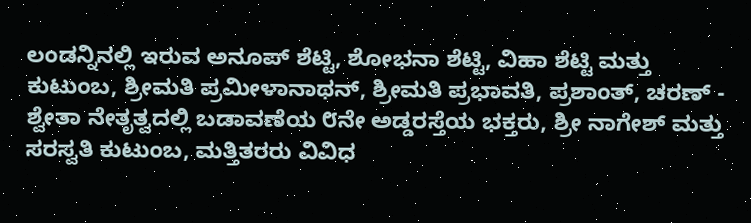ಲಂಡನ್ನಿನಲ್ಲಿ ಇರುವ ಅನೂಪ್ ಶೆಟ್ಟಿ, ಶೋಭನಾ ಶೆಟ್ಟಿ, ವಿಹಾ ಶೆಟ್ಟಿ ಮತ್ತು ಕುಟುಂಬ, ಶ್ರೀಮತಿ ಪ್ರಮೀಳಾನಾಥನ್, ಶ್ರೀಮತಿ ಪ್ರಭಾವತಿ, ಪ್ರಶಾಂತ್, ಚರಣ್ - ಶ್ವೇತಾ ನೇತೃತ್ವದಲ್ಲಿ ಬಡಾವಣೆಯ ೮ನೇ ಅಡ್ಡರಸ್ತೆಯ ಭಕ್ತರು, ಶ್ರೀ ನಾಗೇಶ್ ಮತ್ತು ಸರಸ್ವತಿ ಕುಟುಂಬ, ಮತ್ತಿತರರು ವಿವಿಧ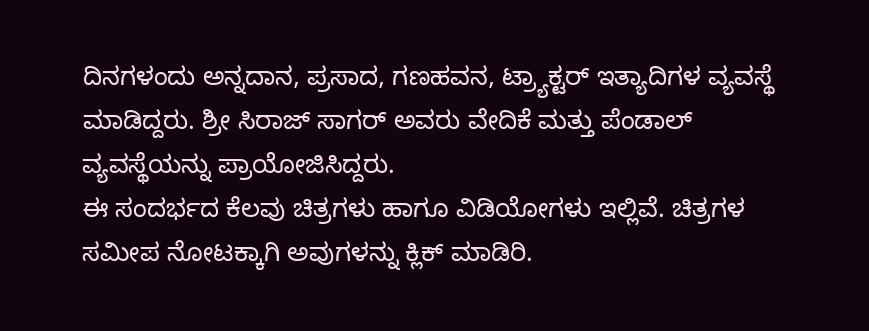ದಿನಗಳಂದು ಅನ್ನದಾನ, ಪ್ರಸಾದ, ಗಣಹವನ, ಟ್ರ್ಯಾಕ್ಟರ್ ಇತ್ಯಾದಿಗಳ ವ್ಯವಸ್ಥೆ ಮಾಡಿದ್ದರು. ಶ್ರೀ ಸಿರಾಜ್ ಸಾಗರ್ ಅವರು ವೇದಿಕೆ ಮತ್ತು ಪೆಂಡಾಲ್ ವ್ಯವಸ್ಥೆಯನ್ನು ಪ್ರಾಯೋಜಿಸಿದ್ದರು.
ಈ ಸಂದರ್ಭದ ಕೆಲವು ಚಿತ್ರಗಳು ಹಾಗೂ ವಿಡಿಯೋಗಳು ಇಲ್ಲಿವೆ. ಚಿತ್ರಗಳ ಸಮೀಪ ನೋಟಕ್ಕಾಗಿ ಅವುಗಳನ್ನು ಕ್ಲಿಕ್ ಮಾಡಿರಿ.